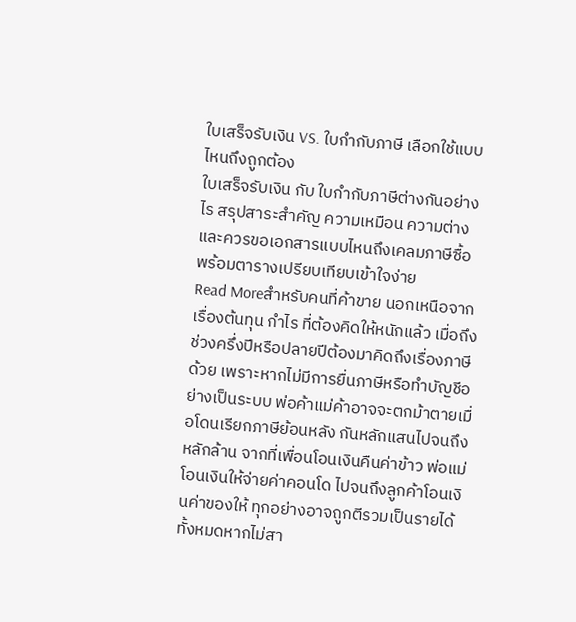ใบเสร็จรับเงิน VS. ใบกำกับภาษี เลือกใช้แบบไหนถึงถูกต้อง
ใบเสร็จรับเงิน กับ ใบกำกับภาษีต่างกันอย่างไร สรุปสาระสำคัญ ความเหมือน ความต่าง และควรขอเอกสารแบบไหนถึงเคลมภาษีซื้อ พร้อมตารางเปรียบเทียบเข้าใจง่าย
Read Moreสำหรับคนที่ค้าขาย นอกเหนือจากเรื่องต้นทุน กำไร ที่ต้องคิดให้หนักแล้ว เมื่อถึงช่วงครึ่งปีหรือปลายปีต้องมาคิดถึงเรื่องภาษีด้วย เพราะหากไม่มีการยื่นภาษีหรือทำบัญชีอย่างเป็นระบบ พ่อค้าแม่ค้าอาจจะตกม้าตายเมื่อโดนเรียกภาษีย้อนหลัง กันหลักแสนไปจนถึงหลักล้าน จากที่เพื่อนโอนเงินคืนค่าข้าว พ่อแม่โอนเงินให้จ่ายค่าคอนโด ไปจนถึงลูกค้าโอนเงินค่าของให้ ทุกอย่างอาจถูกตีรวมเป็นรายได้ทั้งหมดหากไม่สา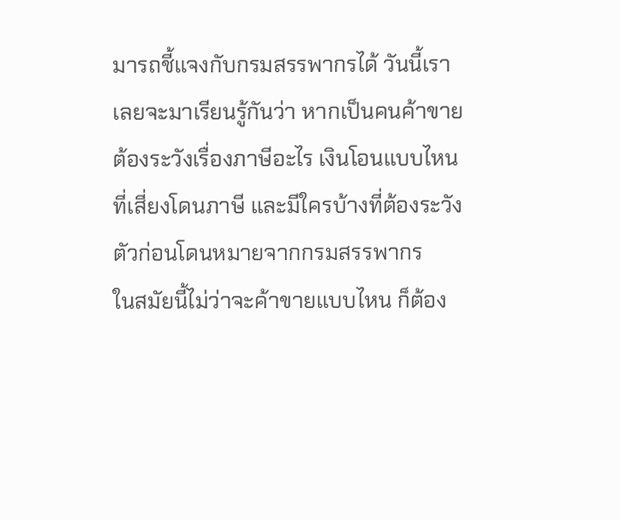มารถชี้แจงกับกรมสรรพากรได้ วันนี้เราเลยจะมาเรียนรู้กันว่า หากเป็นคนค้าขาย ต้องระวังเรื่องภาษีอะไร เงินโอนแบบไหนที่เสี่ยงโดนภาษี และมีใครบ้างที่ต้องระวังตัวก่อนโดนหมายจากกรมสรรพากร
ในสมัยนี้ไม่ว่าจะค้าขายแบบไหน ก็ต้อง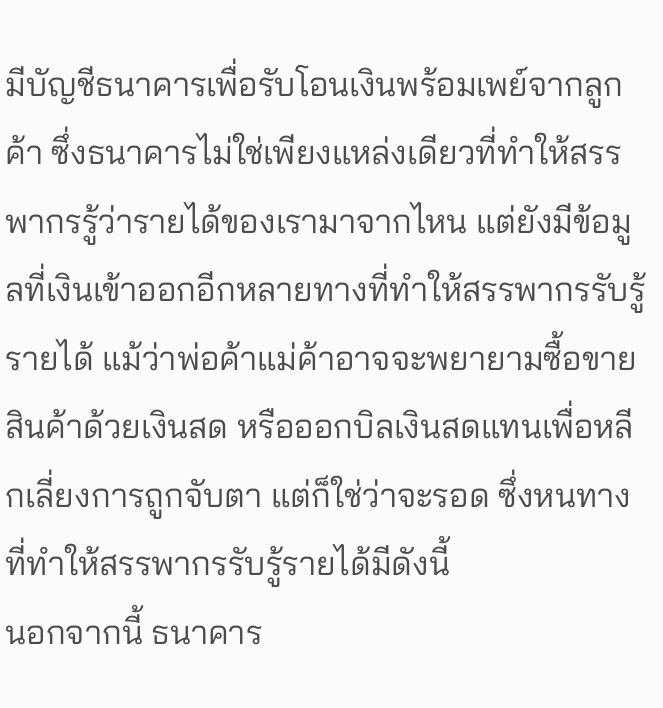มีบัญชีธนาคารเพื่อรับโอนเงินพร้อมเพย์จากลูกค้า ซึ่งธนาคารไม่ใช่เพียงแหล่งเดียวที่ทำให้สรรพากรรู้ว่ารายได้ของเรามาจากไหน แต่ยังมีข้อมูลที่เงินเข้าออกอีกหลายทางที่ทำให้สรรพากรรับรู้รายได้ แม้ว่าพ่อค้าแม่ค้าอาจจะพยายามซื้อขายสินค้าด้วยเงินสด หรือออกบิลเงินสดแทนเพื่อหลีกเลี่ยงการถูกจับตา แต่ก็ใช่ว่าจะรอด ซึ่งหนทางที่ทำให้สรรพากรรับรู้รายได้มีดังนี้
นอกจากนี้ ธนาคาร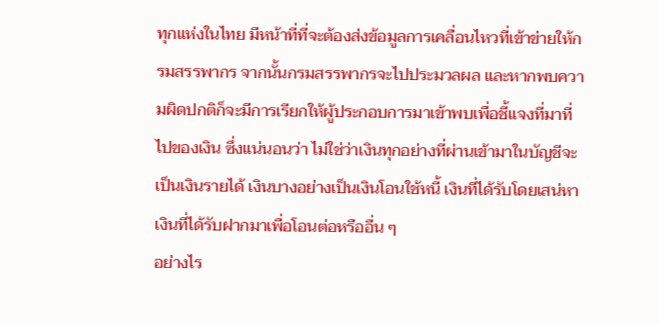ทุกแห่งในไทย มีหน้าที่ที่จะต้องส่งข้อมูลการเคลื่อนไหวที่เข้าข่ายให้กรมสรรพากร จากนั้นกรมสรรพากรจะไปประมวลผล และหากพบความผิดปกติก็จะมีการเรียกให้ผู้ประกอบการมาเข้าพบเพื่อชี้แจงที่มาที่ไปของเงิน ซึ่งแน่นอนว่า ไม่ใช่ว่าเงินทุกอย่างที่ผ่านเข้ามาในบัญชีจะเป็นเงินรายได้ เงินบางอย่างเป็นเงินโอนใช้หนี้ เงินที่ได้รับโดยเสน่หา เงินที่ได้รับฝากมาเพื่อโอนต่อหรืออื่น ๆ
อย่างไร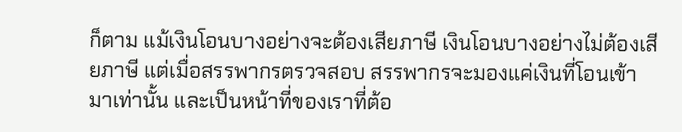ก็ตาม แม้เงินโอนบางอย่างจะต้องเสียภาษี เงินโอนบางอย่างไม่ต้องเสียภาษี แต่เมื่อสรรพากรตรวจสอบ สรรพากรจะมองแค่เงินที่โอนเข้ามาเท่านั้น และเป็นหน้าที่ของเราที่ต้อ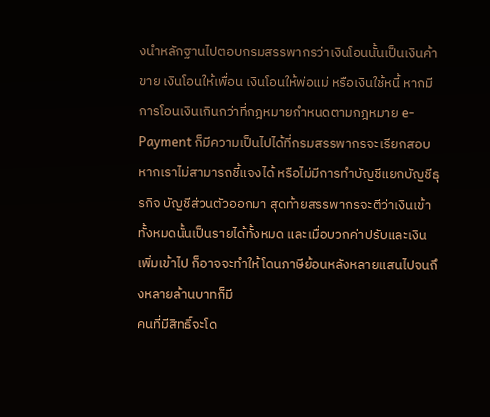งนำหลักฐานไปตอบกรมสรรพากรว่าเงินโอนนั้นเป็นเงินค้าขาย เงินโอนให้เพื่อน เงินโอนให้พ่อแม่ หรือเงินใช้หนี้ หากมีการโอนเงินเกินกว่าที่กฎหมายกำหนดตามกฎหมาย e-Payment ก็มีความเป็นไปได้ที่กรมสรรพากรจะเรียกสอบ หากเราไม่สามารถชี้แจงได้ หรือไม่มีการทำบัญชีแยกบัญชีธุรกิจ บัญชีส่วนตัวออกมา สุดท้ายสรรพากรจะตีว่าเงินเข้าทั้งหมดนั้นเป็นรายได้ทั้งหมด และเมื่อบวกค่าปรับและเงินเพิ่มเข้าไป ก็อาจจะทำให้โดนภาษีย้อนหลังหลายแสนไปจนถึงหลายล้านบาทก็มี
คนที่มีสิทธิ์จะโด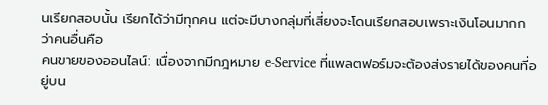นเรียกสอบนั้น เรียกได้ว่ามีทุกคน แต่จะมีบางกลุ่มที่เสี่ยงจะโดนเรียกสอบเพราะเงินโอนมากกว่าคนอื่นคือ
คนขายของออนไลน์: เนื่องจากมีกฎหมาย e-Service ที่แพลตฟอร์มจะต้องส่งรายได้ของคนที่อยู่บน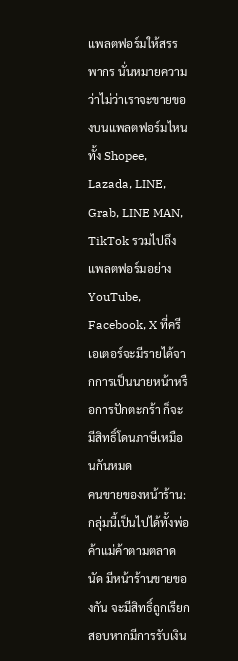แพลตฟอร์มให้สรรพากร นั่นหมายความว่าไม่ว่าเราจะขายของบนแพลตฟอร์มไหน ทั้ง Shopee, Lazada, LINE, Grab, LINE MAN, TikTok รวมไปถึงแพลตฟอร์มอย่าง YouTube, Facebook, X ที่ครีเอเตอร์จะมีรายได้จากการเป็นนายหน้าหรือการปักตะกร้า ก็จะมีสิทธิ์โดนภาษีเหมือนกันหมด
คนขายของหน้าร้าน: กลุ่มนี้เป็นไปได้ทั้งพ่อค้าแม่ค้าตามตลาดนัด มีหน้าร้านขายของกัน จะมีสิทธิ์ถูกเรียกสอบหากมีการรับเงิน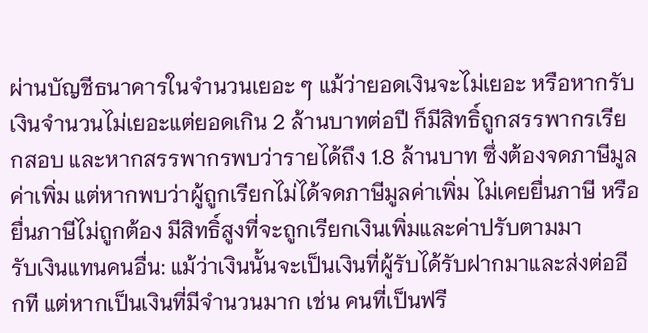ผ่านบัญชีธนาคารในจำนวนเยอะ ๆ แม้ว่ายอดเงินจะไม่เยอะ หรือหากรับเงินจำนวนไม่เยอะแต่ยอดเกิน 2 ล้านบาทต่อปี ก็มีสิทธิ์ถูกสรรพากรเรียกสอบ และหากสรรพากรพบว่ารายได้ถึง 1.8 ล้านบาท ซึ่งต้องจดภาษีมูลค่าเพิ่ม แต่หากพบว่าผู้ถูกเรียกไม่ได้จดภาษีมูลค่าเพิ่ม ไม่เคยยื่นภาษี หรือยื่นภาษีไม่ถูกต้อง มีสิทธิ์สูงที่จะถูกเรียกเงินเพิ่มและค่าปรับตามมา
รับเงินแทนคนอื่น: แม้ว่าเงินนั้นจะเป็นเงินที่ผู้รับได้รับฝากมาและส่งต่ออีกที แต่หากเป็นเงินที่มีจำนวนมาก เช่น คนที่เป็นฟรี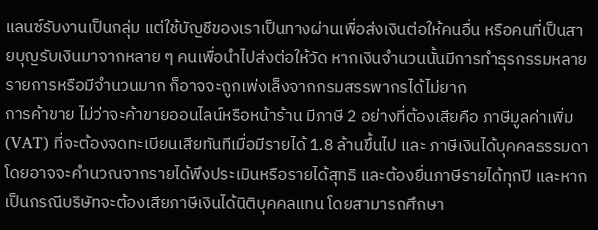แลนซ์รับงานเป็นกลุ่ม แต่ใช้บัญชีของเราเป็นทางผ่านเพื่อส่งเงินต่อให้คนอื่น หรือคนที่เป็นสายบุญรับเงินมาจากหลาย ๆ คนเพื่อนำไปส่งต่อให้วัด หากเงินจำนวนนั้นมีการทำธุรกรรมหลายรายการหรือมีจำนวนมาก ก็อาจจะถูกเพ่งเล็งจากกรมสรรพากรได้ไม่ยาก
การค้าขาย ไม่ว่าจะค้าขายออนไลน์หรือหน้าร้าน มีภาษี 2 อย่างที่ต้องเสียคือ ภาษีมูลค่าเพิ่ม (VAT) ที่จะต้องจดทะเบียนเสียทันทีเมื่อมีรายได้ 1.8 ล้านขึ้นไป และ ภาษีเงินได้บุคคลธรรมดา โดยอาจจะคำนวณจากรายได้พึงประเมินหรือรายได้สุทธิ และต้องยื่นภาษีรายได้ทุกปี และหากเป็นกรณีบริษัทจะต้องเสียภาษีเงินได้นิติบุคคลแทน โดยสามารถศึกษา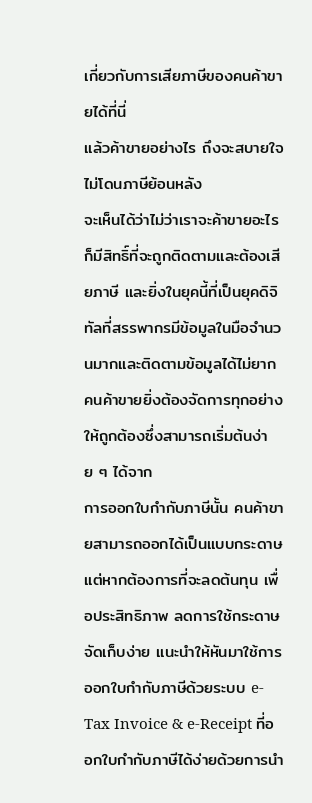เกี่ยวกับการเสียภาษีของคนค้าขายได้ที่นี่
แล้วค้าขายอย่างไร ถึงจะสบายใจ ไม่โดนภาษีย้อนหลัง
จะเห็นได้ว่าไม่ว่าเราจะค้าขายอะไร ก็มีสิทธิ์ที่จะถูกติดตามและต้องเสียภาษี และยิ่งในยุคนี้ที่เป็นยุคดิจิทัลที่สรรพากรมีข้อมูลในมือจำนวนมากและติดตามข้อมูลได้ไม่ยาก คนค้าขายยิ่งต้องจัดการทุกอย่างให้ถูกต้องซึ่งสามารถเริ่มต้นง่าย ๆ ได้จาก
การออกใบกำกับภาษีนั้น คนค้าขายสามารถออกได้เป็นแบบกระดาษ แต่หากต้องการที่จะลดต้นทุน เพื่อประสิทธิภาพ ลดการใช้กระดาษ จัดเก็บง่าย แนะนำให้หันมาใช้การออกใบกำกับภาษีด้วยระบบ e-Tax Invoice & e-Receipt ที่ออกใบกำกับภาษีได้ง่ายด้วยการนำ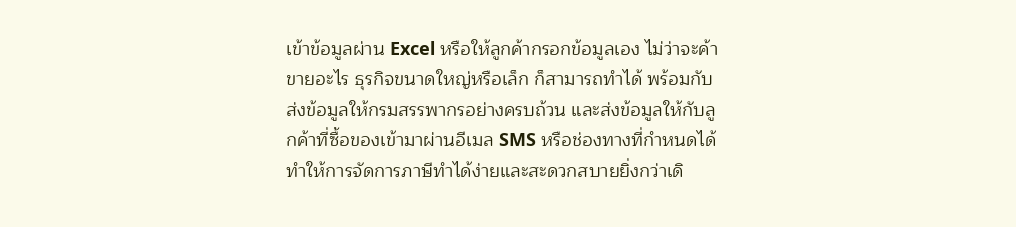เข้าข้อมูลผ่าน Excel หรือให้ลูกค้ากรอกข้อมูลเอง ไม่ว่าจะค้าขายอะไร ธุรกิจขนาดใหญ่หรือเล็ก ก็สามารถทำได้ พร้อมกับส่งข้อมูลให้กรมสรรพากรอย่างครบถ้วน และส่งข้อมูลให้กับลูกค้าที่ซื้อของเข้ามาผ่านอีเมล SMS หรือช่องทางที่กำหนดได้ ทำให้การจัดการภาษีทำได้ง่ายและสะดวกสบายยิ่งกว่าเดิ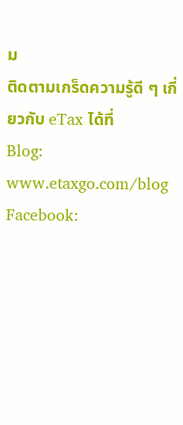ม
ติดตามเกร็ดความรู้ดี ๆ เกี่ยวกับ eTax ได้ที่
Blog: www.etaxgo.com/blog
Facebook: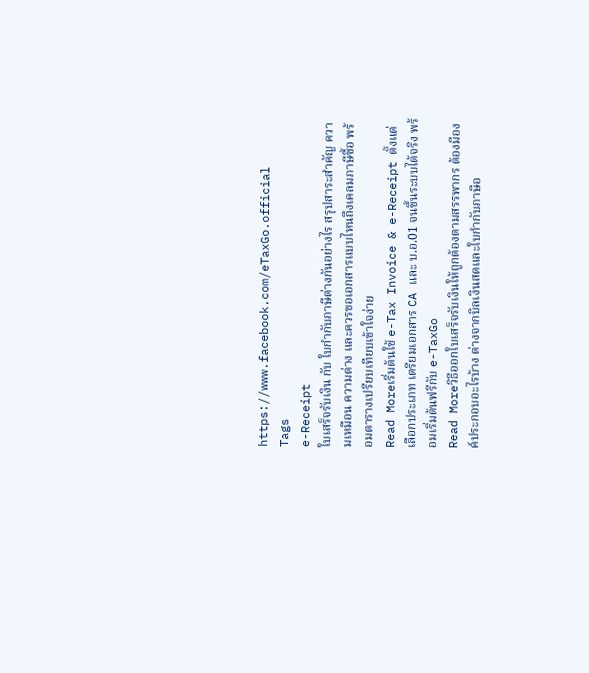https://www.facebook.com/eTaxGo.official
Tags
e-Receipt
ใบเสร็จรับเงิน กับ ใบกำกับภาษีต่างกันอย่างไร สรุปสาระสำคัญ ความเหมือน ความต่าง และควรขอเอกสารแบบไหนถึงเคลมภาษีซื้อ พร้อมตารางเปรียบเทียบเข้าใจง่าย
Read Moreเริ่มต้นใช้ e-Tax Invoice & e-Receipt ตั้งแต่เลือกประเภท เตรียมเอกสาร CA และ บ.อ.01 จนขึ้นระบบได้จริง พร้อมเริ่มต้นฟรีกับ e-TaxGo
Read Moreวิธีออกใบเสร็จรับเงินให้ถูกต้องตามสรรพากร ต้องมีองค์ประกอบอะไรบ้าง ต่างจากบิลเงินสดและใบกำกับภาษีอ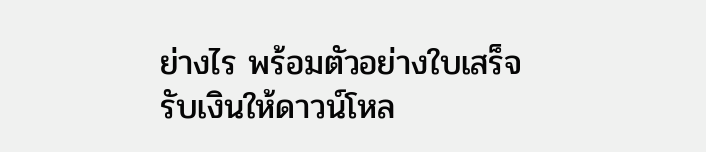ย่างไร พร้อมตัวอย่างใบเสร็จรับเงินให้ดาวน์โหล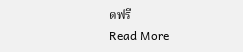ดฟรี
Read More